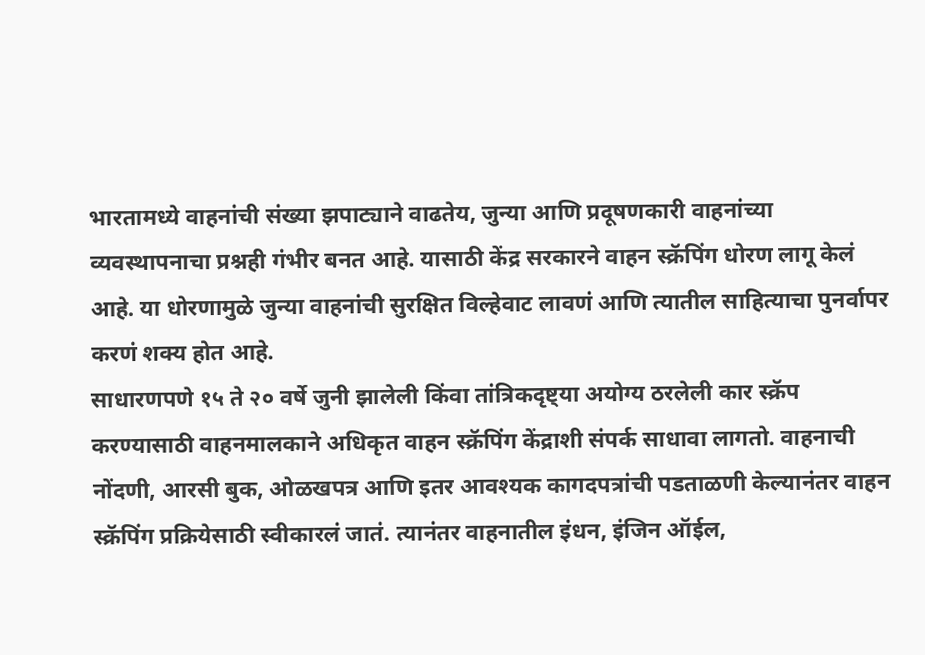भारतामध्ये वाहनांची संख्या झपाट्याने वाढतेय, जुन्या आणि प्रदूषणकारी वाहनांच्या व्यवस्थापनाचा प्रश्नही गंभीर बनत आहे. यासाठी केंद्र सरकारने वाहन स्क्रॅपिंग धोरण लागू केलं आहे. या धोरणामुळे जुन्या वाहनांची सुरक्षित विल्हेवाट लावणं आणि त्यातील साहित्याचा पुनर्वापर करणं शक्य होत आहे.
साधारणपणे १५ ते २० वर्षे जुनी झालेली किंवा तांत्रिकदृष्ट्या अयोग्य ठरलेली कार स्क्रॅप करण्यासाठी वाहनमालकाने अधिकृत वाहन स्क्रॅपिंग केंद्राशी संपर्क साधावा लागतो. वाहनाची नोंदणी, आरसी बुक, ओळखपत्र आणि इतर आवश्यक कागदपत्रांची पडताळणी केल्यानंतर वाहन स्क्रॅपिंग प्रक्रियेसाठी स्वीकारलं जातं. त्यानंतर वाहनातील इंधन, इंजिन ऑईल,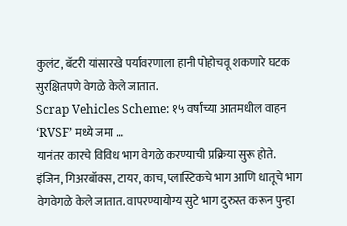कुलंट, बॅटरी यांसारखे पर्यावरणाला हानी पोहोचवू शकणारे घटक सुरक्षितपणे वेगळे केले जातात.
Scrap Vehicles Scheme: १५ वर्षांच्या आतमधील वाहन ‘RVSF’ मध्ये जमा …
यानंतर कारचे विविध भाग वेगळे करण्याची प्रक्रिया सुरू होते. इंजिन, गिअरबॉक्स, टायर, काच, प्लास्टिकचे भाग आणि धातूचे भाग वेगवेगळे केले जातात. वापरण्यायोग्य सुटे भाग दुरुस्त करून पुन्हा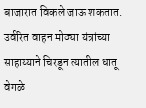बाजारात विकले जाऊ शकतात. उर्वरित वाहन मोठ्या यंत्रांच्या साहाय्याने चिरडून त्यातील धातू वेगळे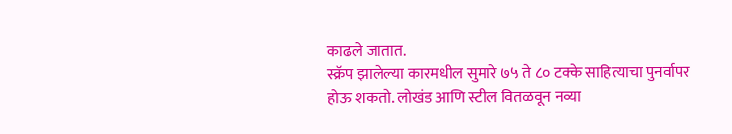काढले जातात.
स्क्रॅप झालेल्या कारमधील सुमारे ७५ ते ८० टक्के साहित्याचा पुनर्वापर होऊ शकतो. लोखंड आणि स्टील वितळवून नव्या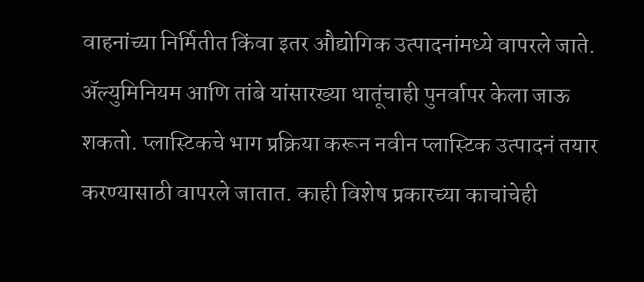वाहनांच्या निर्मितीत किंवा इतर औद्योगिक उत्पादनांमध्ये वापरले जाते. ॲल्युमिनियम आणि तांबे यांसारख्या धातूंचाही पुनर्वापर केला जाऊ शकतो. प्लास्टिकचे भाग प्रक्रिया करून नवीन प्लास्टिक उत्पादनं तयार करण्यासाठी वापरले जातात. काही विशेष प्रकारच्या काचांचेही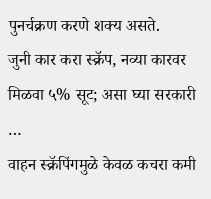पुनर्चक्रण करणे शक्य असते.
जुनी कार करा स्क्रॅप, नव्या कारवर मिळवा ५% सूट; असा घ्या सरकारी …
वाहन स्क्रॅपिंगमुळे केवळ कचरा कमी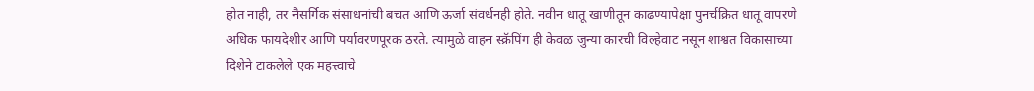होत नाही, तर नैसर्गिक संसाधनांची बचत आणि ऊर्जा संवर्धनही होते. नवीन धातू खाणीतून काढण्यापेक्षा पुनर्चक्रित धातू वापरणे अधिक फायदेशीर आणि पर्यावरणपूरक ठरते. त्यामुळे वाहन स्क्रॅपिंग ही केवळ जुन्या कारची विल्हेवाट नसून शाश्वत विकासाच्या दिशेने टाकलेले एक महत्त्वाचे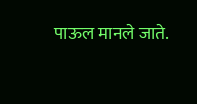पाऊल मानले जाते.